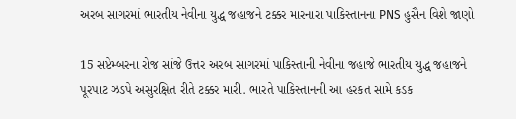અરબ સાગરમાં ભારતીય નેવીના યુદ્ધ જહાજને ટક્કર મારનારા પાકિસ્તાનના PNS હુસૈન વિશે જાણો

15 સપ્ટેમ્બરના રોજ સાંજે ઉત્તર અરબ સાગરમાં પાકિસ્તાની નેવીના જહાજે ભારતીય યુદ્ધ જહાજને પૂરપાટ ઝડપે અસુરક્ષિત રીતે ટક્કર મારી. ભારતે પાકિસ્તાનની આ હરકત સામે કડક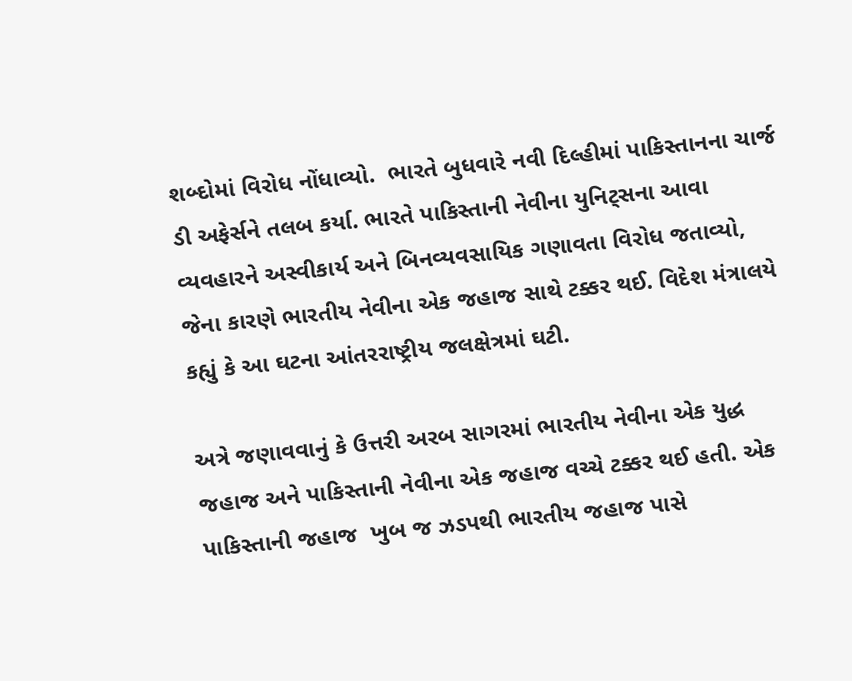શબ્દોમાં વિરોધ નોંધાવ્યો.  ભારતે બુધવારે નવી દિલ્હીમાં પાકિસ્તાનના ચાર્જ ડી અફેર્સને તલબ કર્યા. ભારતે પાકિસ્તાની નેવીના યુનિટ્સના આવા વ્યવહારને અસ્વીકાર્ય અને બિનવ્યવસાયિક ગણાવતા વિરોધ જતાવ્યો, જેના કારણે ભારતીય નેવીના એક જહાજ સાથે ટક્કર થઈ. વિદેશ મંત્રાલયે કહ્યું કે આ ઘટના આંતરરાષ્ટ્રીય જલક્ષેત્રમાં ઘટી.

અત્રે જણાવવાનું કે ઉત્તરી અરબ સાગરમાં ભારતીય નેવીના એક યુદ્ધ જહાજ અને પાકિસ્તાની નેવીના એક જહાજ વચ્ચે ટક્કર થઈ હતી. એક પાકિસ્તાની જહાજ  ખુબ જ ઝડપથી ભારતીય જહાજ પાસે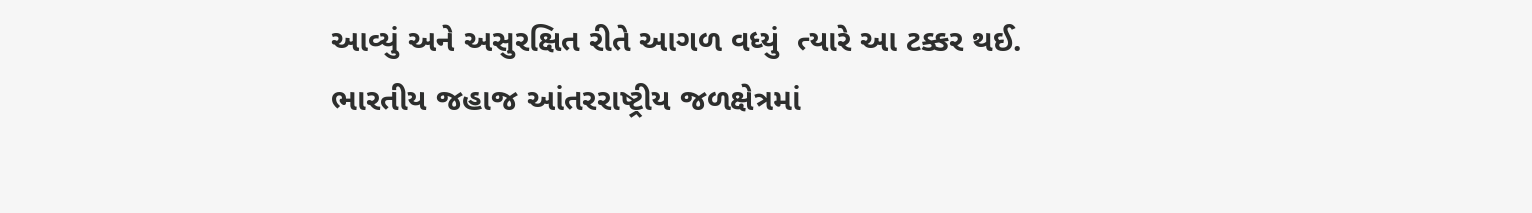આવ્યું અને અસુરક્ષિત રીતે આગળ વધ્યું  ત્યારે આ ટક્કર થઈ. ભારતીય જહાજ આંતરરાષ્ટ્રીય જળક્ષેત્રમાં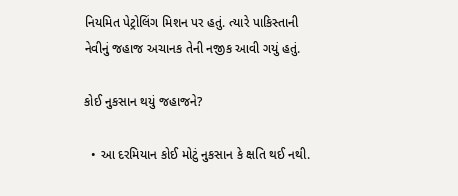નિયમિત પેટ્રોલિંગ મિશન પર હતું. ત્યારે પાકિસ્તાની નેવીનું જહાજ અચાનક તેની નજીક આવી ગયું હતું.

કોઈ નુકસાન થયું જહાજને?

  • આ દરમિયાન કોઈ મોટું નુકસાન કે ક્ષતિ થઈ નથી.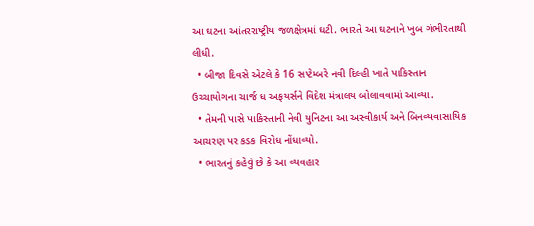આ ઘટના આંતરરાષ્ટ્રીય જળક્ષેત્રમાં ઘટી. ભારતે આ ઘટનાને ખુબ ગંભીરતાથી લીધી.
  • બીજા દિવસે એટલે કે 16 સપ્ટેમ્બરે નવી દિલ્હી ખાતે પાકિસ્તાન ઉચ્ચાયોગના ચાર્જ ધ અફયર્સને વિદેશ મંત્રાલય બોલાવવામાં આવ્યા.
  • તેમની પાસે પાકિસ્તાની નેવી યુનિટના આ અસ્વીકાર્ય અને બિનવ્યવાસાયિક આચરણ પર કડક વિરોધ નોંધાવ્યો.
  • ભારતનું કહેવું છે કે આ વ્યવહાર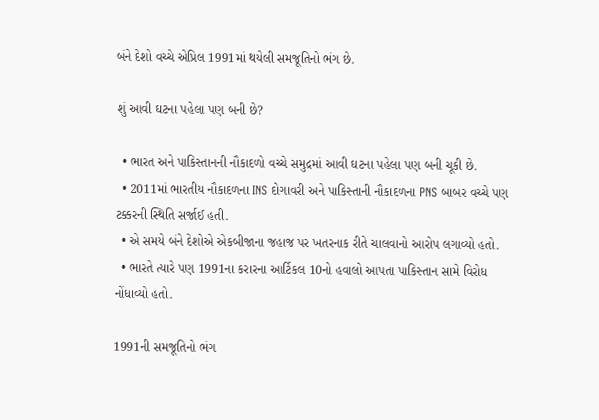બંને દેશો વચ્ચે એપ્રિલ 1991માં થયેલી સમજૂતિનો ભંગ છે.

શું આવી ઘટના પહેલા પણ બની છે?

  • ભારત અને પાકિસ્તાનની નૌકાદળો વચ્ચે સમુદ્રમાં આવી ઘટના પહેલા પણ બની ચૂકી છે.
  • 2011માં ભારતીય નૌકાદળના INS દોગાવરી અને પાકિસ્તાની નૌકાદળના PNS બાબર વચ્ચે પણ ટક્કરની સ્થિતિ સર્જાઈ હતી.
  • એ સમયે બંને દેશોએ એકબીજાના જહાજ પર ખતરનાક રીતે ચાલવાનો આરોપ લગાવ્યો હતો.
  • ભારતે ત્યારે પણ 1991ના કરારના આર્ટિકલ 10નો હવાલો આપતા પાકિસ્તાન સામે વિરોધ નોંધાવ્યો હતો.

1991ની સમજૂતિનો ભંગ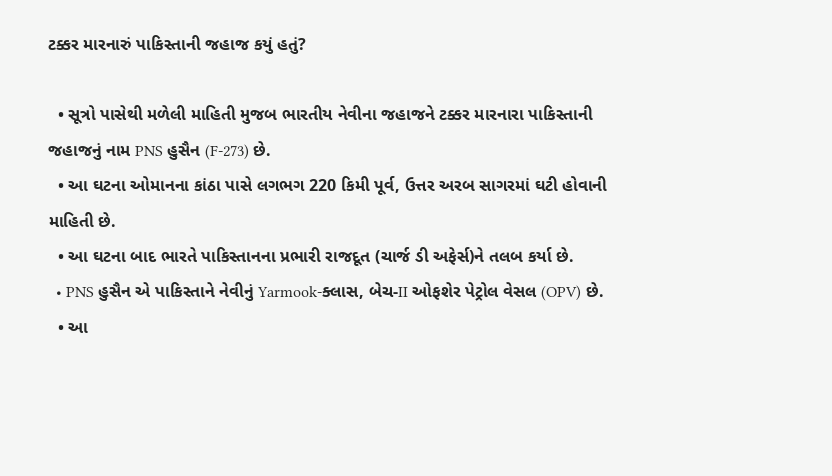ટક્કર મારનારું પાકિસ્તાની જહાજ કયું હતું?

  • સૂત્રો પાસેથી મળેલી માહિતી મુજબ ભારતીય નેવીના જહાજને ટક્કર મારનારા પાકિસ્તાની જહાજનું નામ PNS હુસૈન (F-273) છે.
  • આ ઘટના ઓમાનના કાંઠા પાસે લગભગ 220 કિમી પૂર્વ, ઉત્તર અરબ સાગરમાં ઘટી હોવાની માહિતી છે.
  • આ ઘટના બાદ ભારતે પાકિસ્તાનના પ્રભારી રાજદૂત (ચાર્જ ડી અફેર્સ)ને તલબ કર્યા છે.
  • PNS હુસૈન એ પાકિસ્તાને નેવીનું Yarmook-ક્લાસ, બેચ-II ઓફશેર પેટ્રોલ વેસલ (OPV) છે.
  • આ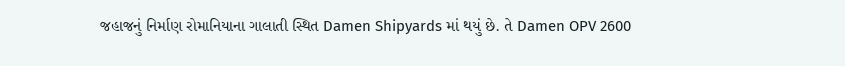જહાજનું નિર્માણ રોમાનિયાના ગાલાતી સ્થિત Damen Shipyards માં થયું છે. તે Damen OPV 2600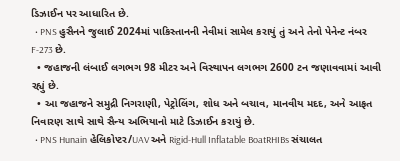ડિઝાઈન પર આધારિત છે.
  • PNS હુસૈનને જુલાઈ 2024માં પાકિસ્તાનની નેવીમાં સામેલ કરાયું તું અને તેનો પેનેન્ટ નંબર F-273 છે.
  • જહાજની લંબાઈ લગભગ 98 મીટર અને વિસ્થાપન લગભગ 2600 ટન જણાવવામાં આવી રહ્યું છે.
  • આ જહાજને સમુદ્રી નિગરાણી, પેટ્રોલિંગ, શોધ અને બચાવ, માનવીય મદદ, અને આફત નિવારણ સાથે સાથે સૈન્ય અભિયાનો માટે ડિઝાઈન કરાયું છે.
  • PNS Hunain હેલિકોપ્ટર/UAV અને Rigid-Hull Inflatable BoatRHIBs સંચાલત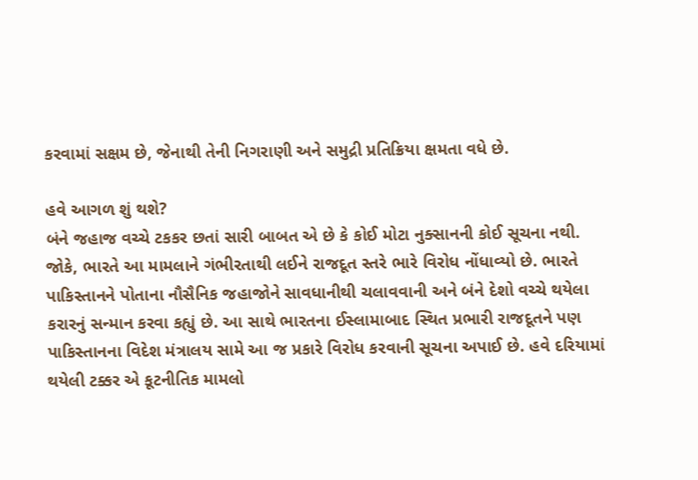કરવામાં સક્ષમ છે, જેનાથી તેની નિગરાણી અને સમુદ્રી પ્રતિક્રિયા ક્ષમતા વધે છે.

હવે આગળ શું થશે?
બંને જહાજ વચ્ચે ટકકર છતાં સારી બાબત એ છે કે કોઈ મોટા નુક્સાનની કોઈ સૂચના નથી. જોકે, ભારતે આ મામલાને ગંભીરતાથી લઈને રાજદૂત સ્તરે ભારે વિરોધ નોંધાવ્યો છે. ભારતે પાકિસ્તાનને પોતાના નૌસૈનિક જહાજોને સાવધાનીથી ચલાવવાની અને બંને દેશો વચ્ચે થયેલા કરારનું સન્માન કરવા કહ્યું છે. આ સાથે ભારતના ઈસ્લામાબાદ સ્થિત પ્રભારી રાજદૂતને પણ પાકિસ્તાનના વિદેશ મંત્રાલય સામે આ જ પ્રકારે વિરોધ કરવાની સૂચના અપાઈ છે. હવે દરિયામાં થયેલી ટક્કર એ કૂટનીતિક મામલો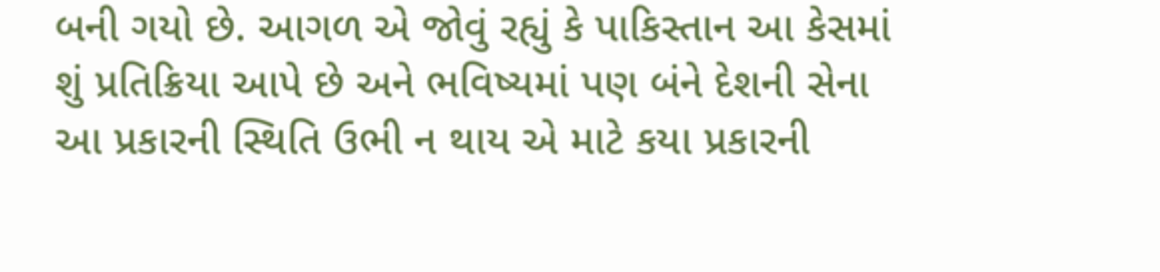બની ગયો છે. આગળ એ જોવું રહ્યું કે પાકિસ્તાન આ કેસમાં શું પ્રતિક્રિયા આપે છે અને ભવિષ્યમાં પણ બંને દેશની સેના આ પ્રકારની સ્થિતિ ઉભી ન થાય એ માટે કયા પ્રકારની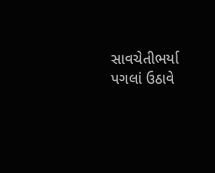સાવચેતીભર્યા પગલાં ઉઠાવે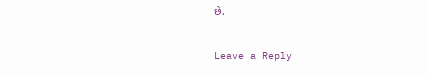છે.

Leave a Reply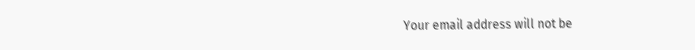Your email address will not be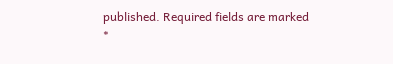published. Required fields are marked *